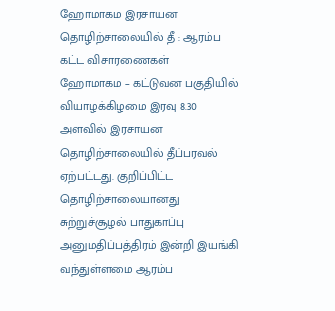ஹோமாகம இரசாயன தொழிற்சாலையில் தீ : ஆரம்ப கட்ட விசாரணைகள்
ஹோமாகம – கட்டுவன பகுதியில் வியாழக்கிழமை இரவு 8.30 அளவில் இரசாயன தொழிற்சாலையில் தீப்பரவல் ஏற்பட்டது. குறிப்பிட்ட தொழிற்சாலையானது சுற்றுச்சூழல் பாதுகாப்பு அனுமதிப்பத்திரம் இன்றி இயங்கி வந்துள்ளமை ஆரம்ப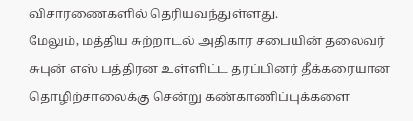விசாரணைகளில் தெரியவந்துள்ளது.
மேலும், மத்திய சுற்றாடல் அதிகார சபையின் தலைவர் சுபுன் எஸ் பத்திரன உள்ளிட்ட தரப்பினர் தீக்கரையான தொழிற்சாலைக்கு சென்று கண்காணிப்புக்களை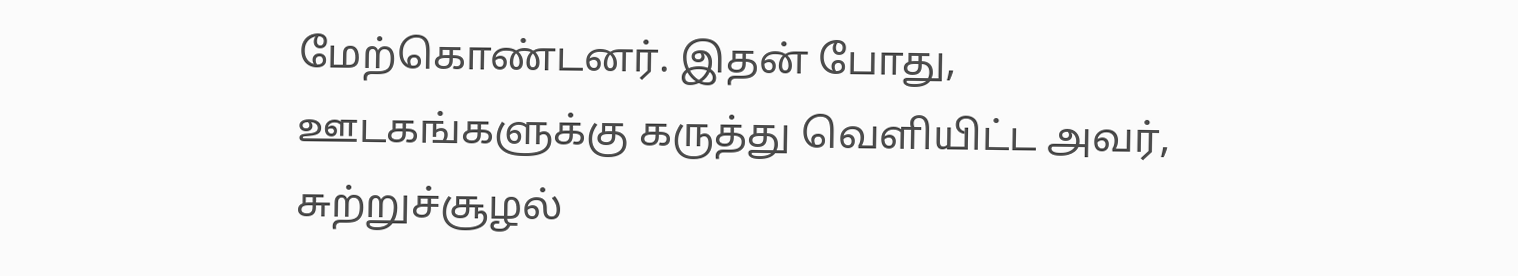மேற்கொண்டனர். இதன் போது, ஊடகங்களுக்கு கருத்து வெளியிட்ட அவர், சுற்றுச்சூழல்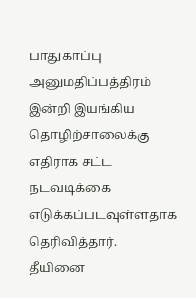பாதுகாப்பு அனுமதிப்பத்திரம் இன்றி இயங்கிய தொழிற்சாலைக்கு எதிராக சட்ட நடவடிக்கை எடுக்கப்படவுள்ளதாக தெரிவித்தார்.
தீயினை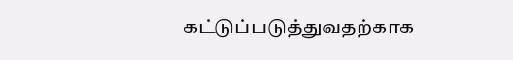கட்டுப்படுத்துவதற்காக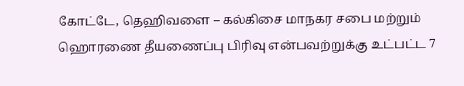கோட்டே, தெஹிவளை – கல்கிசை மாநகர சபை மற்றும் ஹொரணை தீயணைப்பு பிரிவு என்பவற்றுக்கு உட்பட்ட 7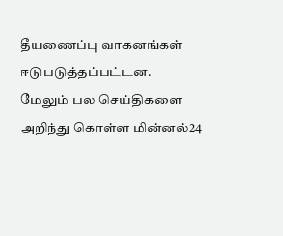தீயணைப்பு வாகனங்கள் ஈடுபடுத்தப்பட்டன.
மேலும் பல செய்திகளை அறிந்து கொள்ள மின்னல்24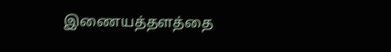இணையத்தளத்தை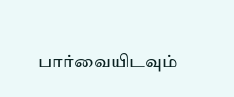பார்வையிடவும்